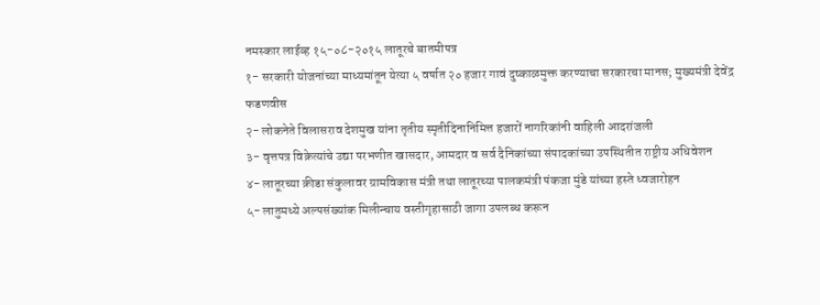नमस्कार लाईव्ह १५-०८-२०१५ लातूरचे बातमीपत्र
१- सरकारी योजनांच्या माध्यमांतून येत्या ५ वर्षात २० हजार गावं दुष्काळमुक्त करण्याचा सरकारचा मानस; मुख्यमंत्री देवेंद्र फडणवीस
२- लोकनेते विलासराव देशमुख यांना तृतीय स्मृतीदिनानिमित्त हजारों नागरिकांनी वाहिली आदरांजली
३- वृत्तपत्र विक्रेत्यांचे उद्या परभणीत खासदार, आमदार व सर्व दैनिकांच्या संपादकांच्या उपस्थितीत राष्ट्रीय अधिवेशन
४- लातूरच्या क्रीडा संकुलावर ग्रामविकास मंत्री तथा लातूरच्या पालकमंत्री पंकजा मुंडे यांच्या हस्ते ध्वजारोहन
५- लातुमध्ये अल्पसंख्यांक मिलीन्चाय वस्तीगृहासाठी जागा उपलब्ध करून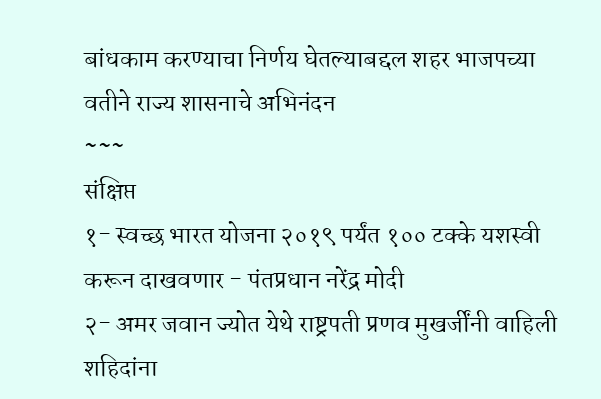बांधकाम करण्याचा निर्णय घेतल्याबद्दल शहर भाजपच्या वतीने राज्य शासनाचे अभिनंदन
~~~
संक्षिप्त
१- स्वच्छ भारत योजना २०१९ पर्यंत १०० टक्के यशस्वी करून दाखवणार - पंतप्रधान नरेंद्र मोदी
२- अमर जवान ज्योत येथे राष्ट्रपती प्रणव मुखर्जींनी वाहिली शहिदांना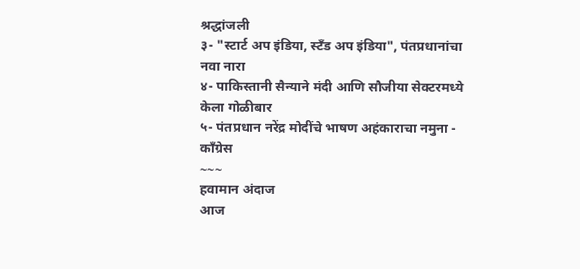श्रद्धांजली
३- "स्टार्ट अप इंडिया, स्टँड अप इंडिया", पंतप्रधानांचा नवा नारा
४- पाकिस्तानी सैन्याने मंदी आणि सौजीया सेक्टरमध्ये केला गोळीबार
५- पंतप्रधान नरेंद्र मोदींचे भाषण अहंकाराचा नमुना - कॉंग्रेस
~~~
हवामान अंदाज
आज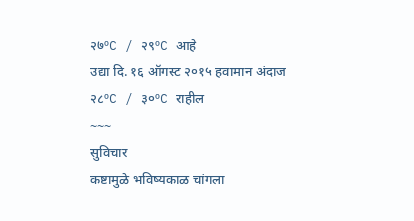२७ºC / २९ºC आहे
उद्या दि. १६ ऑगस्ट २०१५ हवामान अंदाज
२८ºC / ३०ºC राहील
~~~
सुविचार
कष्टामुळे भविष्यकाळ चांगला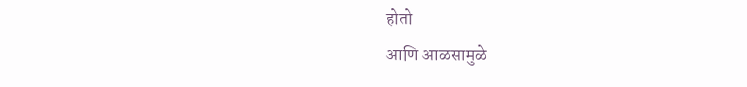होतो
आणि आळसामुळे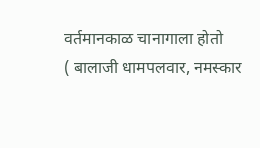वर्तमानकाळ चानागाला होतो
( बालाजी धामपलवार, नमस्कार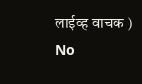लाईव्ह वाचक )
No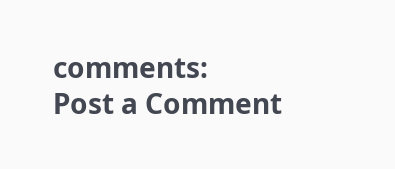comments:
Post a Comment